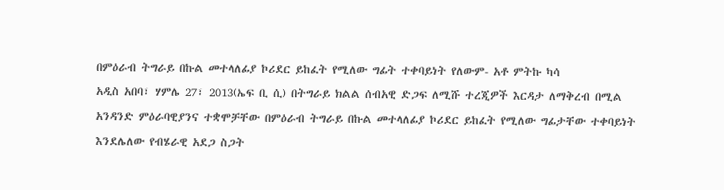በምዕራብ ትግራይ በኩል መተላለፊያ ኮሪደር ይከፈት የሚለው ግፊት ተቀባይነት የለውም- አቶ ምትኩ ካሳ
አዲስ አበባ፣ ሃምሌ 27፣ 2013(ኤፍ ቢ ሲ) በትግራይ ክልል ሰብአዊ ድጋፍ ለሚሹ ተረጂዎች እርዳታ ለማቅረብ በሚል አንዳንድ ምዕራባዊያንና ተቋሞቻቸው በምዕራብ ትግራይ በኩል መተላለፊያ ኮሪደር ይከፈት የሚለው ግፊታቸው ተቀባይነት እንደሌለው የብሄራዊ አደጋ ስጋት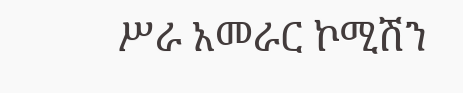ሥራ አመራር ኮሚሽን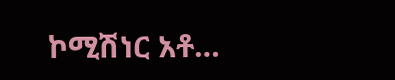ኮሚሽነር አቶ…